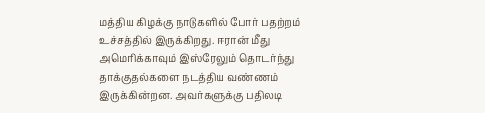மத்திய கிழக்கு நாடுகளில் போர் பதற்றம் உச்சத்தில் இருக்கிறது. ஈரான் மீது அமெரிக்காவும் இஸ்ரேலும் தொடர்ந்து தாக்குதல்களை நடத்திய வண்ணம் இருக்கின்றன. அவர்களுக்கு பதிலடி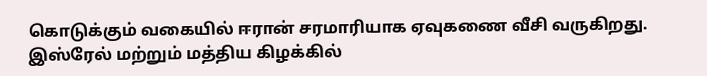கொடுக்கும் வகையில் ஈரான் சரமாரியாக ஏவுகணை வீசி வருகிறது. இஸ்ரேல் மற்றும் மத்திய கிழக்கில்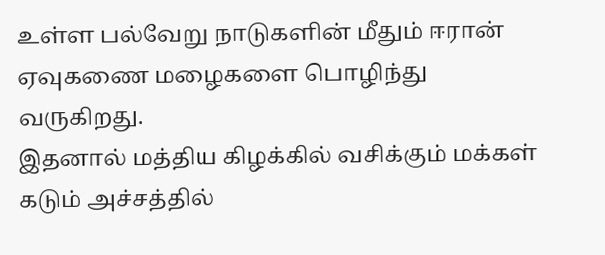உள்ள பல்வேறு நாடுகளின் மீதும் ஈரான் ஏவுகணை மழைகளை பொழிந்து வருகிறது.
இதனால் மத்திய கிழக்கில் வசிக்கும் மக்கள் கடும் அச்சத்தில்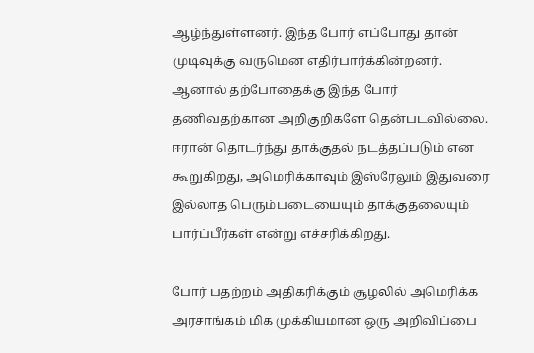ஆழ்ந்துள்ளனர். இந்த போர் எப்போது தான் முடிவுக்கு வருமென எதிர்பார்க்கின்றனர். ஆனால் தற்போதைக்கு இந்த போர் தணிவதற்கான அறிகுறிகளே தென்படவில்லை. ஈரான் தொடர்ந்து தாக்குதல் நடத்தப்படும் என கூறுகிறது, அமெரிக்காவும் இஸ்ரேலும் இதுவரை இல்லாத பெரும்படையையும் தாக்குதலையும் பார்ப்பீர்கள் என்று எச்சரிக்கிறது.

போர் பதற்றம் அதிகரிக்கும் சூழலில் அமெரிக்க அரசாங்கம் மிக முக்கியமான ஒரு அறிவிப்பை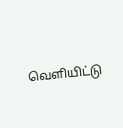வெளியிட்டு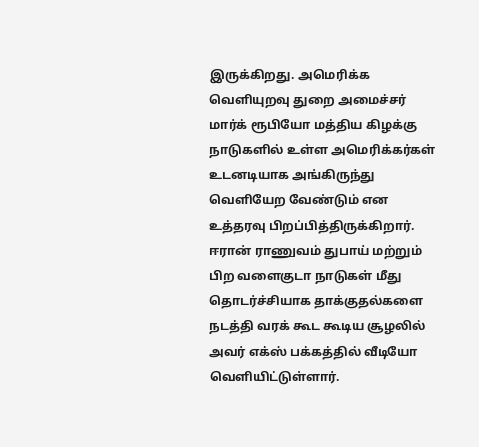இருக்கிறது. அமெரிக்க வெளியுறவு துறை அமைச்சர் மார்க் ரூபியோ மத்திய கிழக்கு நாடுகளில் உள்ள அமெரிக்கர்கள் உடனடியாக அங்கிருந்து வெளியேற வேண்டும் என உத்தரவு பிறப்பித்திருக்கிறார். ஈரான் ராணுவம் துபாய் மற்றும் பிற வளைகுடா நாடுகள் மீது தொடர்ச்சியாக தாக்குதல்களை நடத்தி வரக் கூட கூடிய சூழலில் அவர் எக்ஸ் பக்கத்தில் வீடியோ வெளியிட்டுள்ளார்.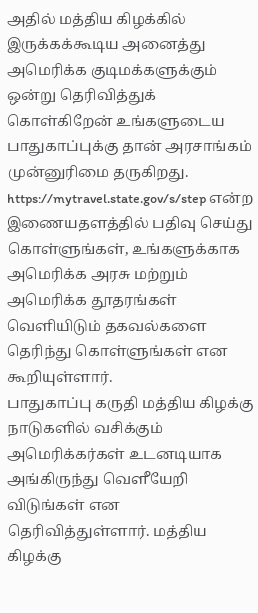அதில் மத்திய கிழக்கில் இருக்கக்கூடிய அனைத்து அமெரிக்க குடிமக்களுக்கும் ஒன்று தெரிவித்துக் கொள்கிறேன் உங்களுடைய பாதுகாப்புக்கு தான் அரசாங்கம் முன்னுரிமை தருகிறது. https://mytravel.state.gov/s/step என்ற இணையதளத்தில் பதிவு செய்து கொள்ளுங்கள், உங்களுக்காக அமெரிக்க அரசு மற்றும் அமெரிக்க தூதரங்கள் வெளியிடும் தகவல்களை தெரிந்து கொள்ளுங்கள் என கூறியுள்ளார்.
பாதுகாப்பு கருதி மத்திய கிழக்கு நாடுகளில் வசிக்கும் அமெரிக்கர்கள் உடனடியாக அங்கிருந்து வெளீயேறி விடுங்கள் என தெரிவித்துள்ளார். மத்திய கிழக்கு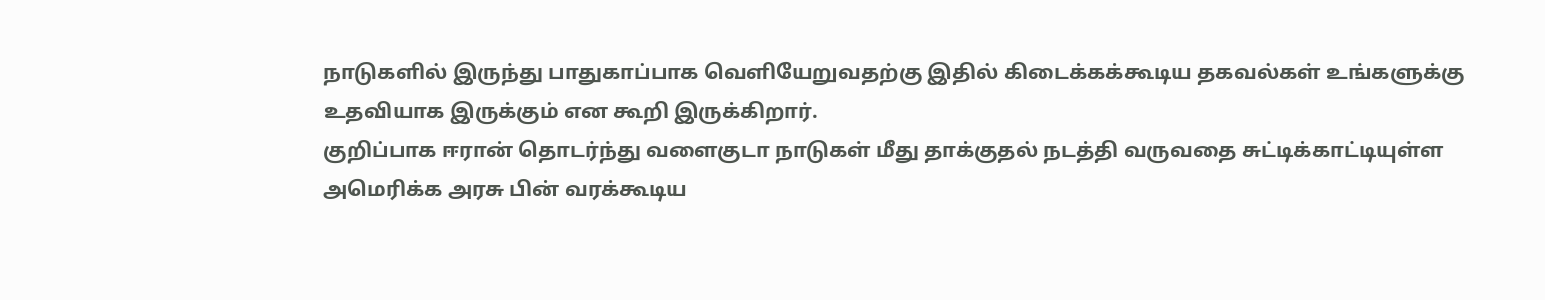நாடுகளில் இருந்து பாதுகாப்பாக வெளியேறுவதற்கு இதில் கிடைக்கக்கூடிய தகவல்கள் உங்களுக்கு உதவியாக இருக்கும் என கூறி இருக்கிறார்.
குறிப்பாக ஈரான் தொடர்ந்து வளைகுடா நாடுகள் மீது தாக்குதல் நடத்தி வருவதை சுட்டிக்காட்டியுள்ள அமெரிக்க அரசு பின் வரக்கூடிய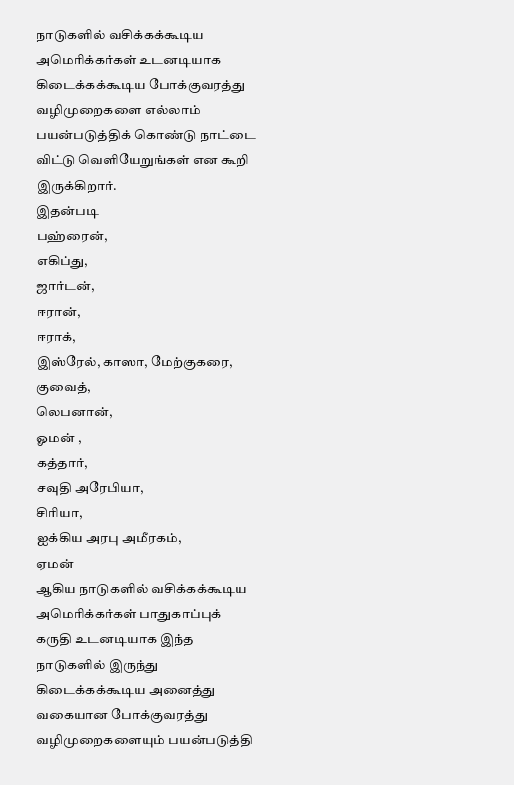நாடுகளில் வசிக்கக்கூடிய அமெரிக்கர்கள் உடனடியாக கிடைக்கக்கூடிய போக்குவரத்து வழிமுறைகளை எல்லாம் பயன்படுத்திக் கொண்டு நாட்டை விட்டு வெளியேறுங்கள் என கூறி இருக்கிறார்.
இதன்படி
பஹ்ரைன்,
எகிப்து,
ஜார்டன்,
ஈரான்,
ஈராக்,
இஸ்ரேல், காஸா, மேற்குகரை,
குவைத்,
லெபனான்,
ஓமன் ,
கத்தார்,
சவுதி அரேபியா,
சிரியா,
ஐக்கிய அரபு அமீரகம்,
ஏமன்
ஆகிய நாடுகளில் வசிக்கக்கூடிய அமெரிக்கர்கள் பாதுகாப்புக் கருதி உடனடியாக இந்த நாடுகளில் இருந்து கிடைக்கக்கூடிய அனைத்து வகையான போக்குவரத்து வழிமுறைகளையும் பயன்படுத்தி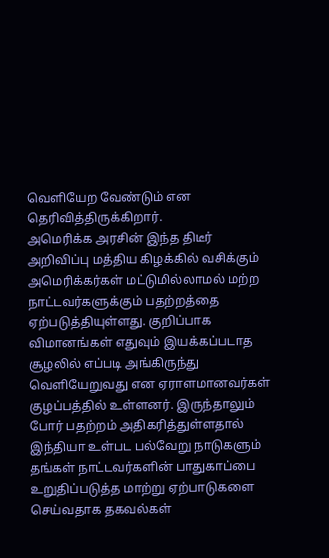வெளியேற வேண்டும் என தெரிவித்திருக்கிறார்.
அமெரிக்க அரசின் இந்த திடீர் அறிவிப்பு மத்திய கிழக்கில் வசிக்கும் அமெரிக்கர்கள் மட்டுமில்லாமல் மற்ற நாட்டவர்களுக்கும் பதற்றத்தை ஏற்படுத்தியுள்ளது. குறிப்பாக விமானங்கள் எதுவும் இயக்கப்படாத சூழலில் எப்படி அங்கிருந்து வெளியேறுவது என ஏராளமானவர்கள் குழப்பத்தில் உள்ளனர். இருந்தாலும் போர் பதற்றம் அதிகரித்துள்ளதால் இந்தியா உள்பட பல்வேறு நாடுகளும் தங்கள் நாட்டவர்களின் பாதுகாப்பை உறுதிப்படுத்த மாற்று ஏற்பாடுகளை செய்வதாக தகவல்கள்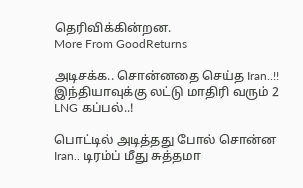தெரிவிக்கின்றன.
More From GoodReturns

அடிசக்க.. சொன்னதை செய்த Iran..!! இந்தியாவுக்கு லட்டு மாதிரி வரும் 2 LNG கப்பல்..!

பொட்டில் அடித்தது போல் சொன்ன Iran.. டிரம்ப் மீது சுத்தமா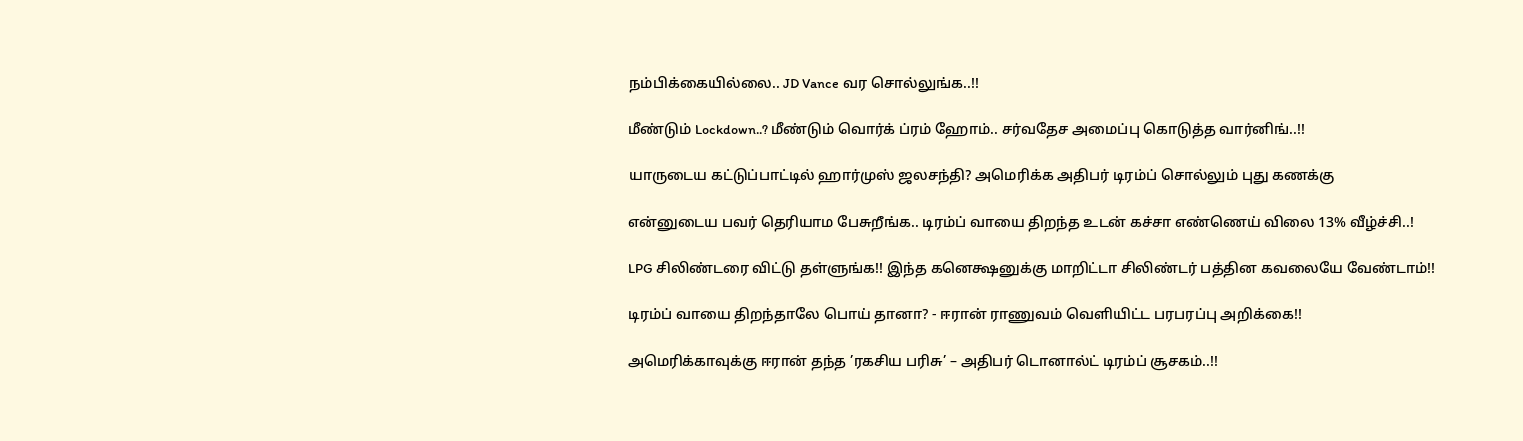நம்பிக்கையில்லை.. JD Vance வர சொல்லுங்க..!!

மீண்டும் Lockdown..? மீண்டும் வொர்க் ப்ரம் ஹோம்.. சர்வதேச அமைப்பு கொடுத்த வார்னிங்..!!

யாருடைய கட்டுப்பாட்டில் ஹார்முஸ் ஜலசந்தி? அமெரிக்க அதிபர் டிரம்ப் சொல்லும் புது கணக்கு

என்னுடைய பவர் தெரியாம பேசுறீங்க.. டிரம்ப் வாயை திறந்த உடன் கச்சா எண்ணெய் விலை 13% வீழ்ச்சி..!

LPG சிலிண்டரை விட்டு தள்ளுங்க!! இந்த கனெக்ஷனுக்கு மாறிட்டா சிலிண்டர் பத்தின கவலையே வேண்டாம்!!

டிரம்ப் வாயை திறந்தாலே பொய் தானா? - ஈரான் ராணுவம் வெளியிட்ட பரபரப்பு அறிக்கை!!

அமெரிக்காவுக்கு ஈரான் தந்த ’ரகசிய பரிசு’ – அதிபர் டொனால்ட் டிரம்ப் சூசகம்..!!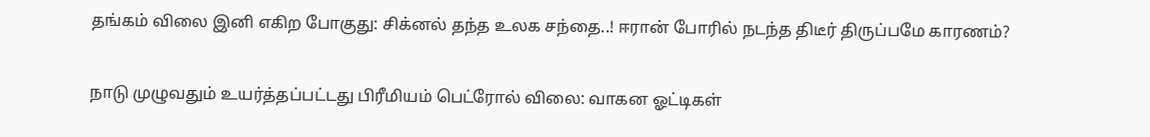தங்கம் விலை இனி எகிற போகுது: சிக்னல் தந்த உலக சந்தை..! ஈரான் போரில் நடந்த திடீர் திருப்பமே காரணம்?

நாடு முழுவதும் உயர்த்தப்பட்டது பிரீமியம் பெட்ரோல் விலை: வாகன ஓட்டிகள்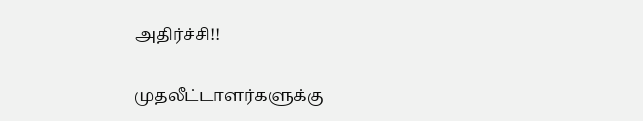அதிர்ச்சி!!

முதலீட்டாளர்களுக்கு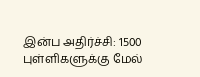இன்ப அதிர்ச்சி: 1500 புள்ளிகளுக்கு மேல்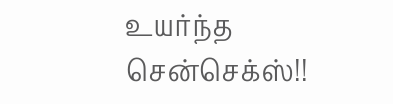உயர்ந்த சென்செக்ஸ்!!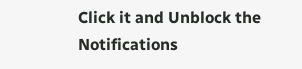Click it and Unblock the Notifications